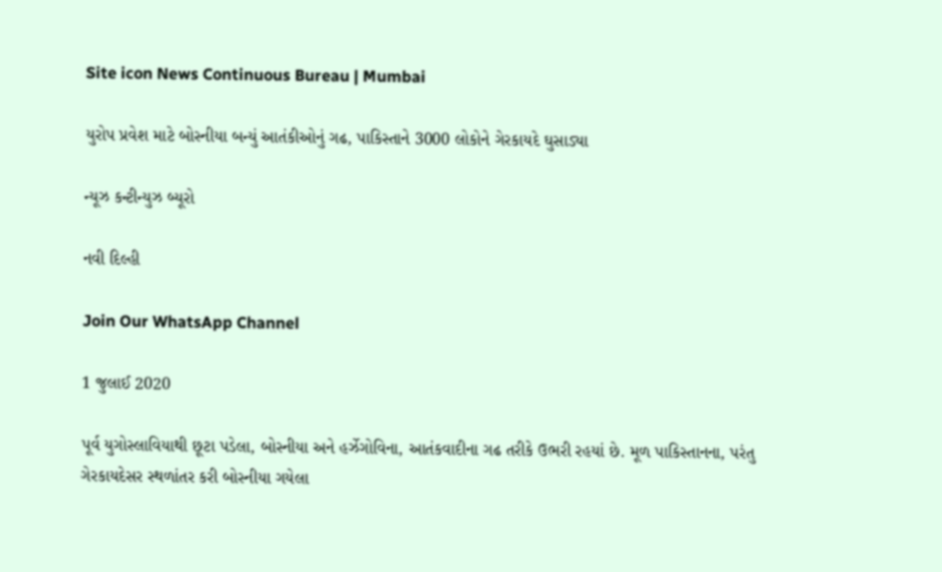Site icon News Continuous Bureau | Mumbai

યુરોપ પ્રવેશ માટે બોસ્નીયા બન્યું આતંકીઓનું ગઢ, પાકિસ્તાને 3000 લોકોને ગેરકાયદે ઘુસાડ્યા

ન્યૂઝ કન્ટીન્યુઝ બ્યૂરો

નવી દિલ્હી

Join Our WhatsApp Channel

1 જુલાઈ 2020

પૂર્વ યુગોસ્લાવિયાથી છૂટા પડેલા, બોસ્નીયા અને હર્ઝેગોવિના, આતંકવાદીના ગઢ તરીકે ઉભરી રહયાં છે. મૂળ પાકિસ્તાનના, પરંતુ ગેરકાયદેસર સ્થળાંતર કરી બોસ્નીયા ગયેલા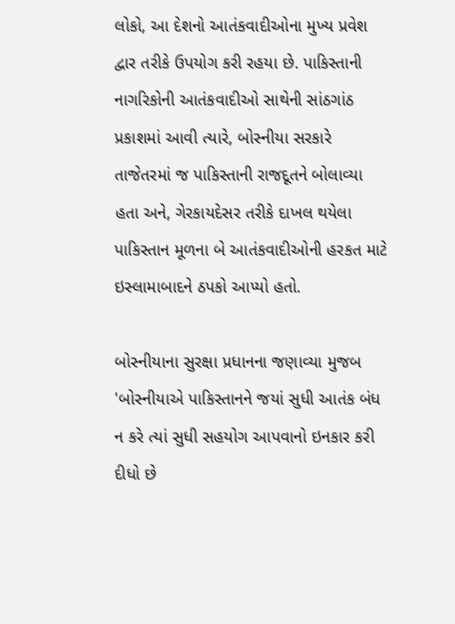લોકો, આ દેશનો આતંકવાદીઓના મુખ્ય પ્રવેશ દ્વાર તરીકે ઉપયોગ કરી રહયા છે. પાકિસ્તાની નાગરિકોની આતંકવાદીઓ સાથેની સાંઠગાંઠ પ્રકાશમાં આવી ત્યારે, બોસ્નીયા સરકારે તાજેતરમાં જ પાકિસ્તાની રાજદૂતને બોલાવ્યા હતા અને, ગેરકાયદેસર તરીકે દાખલ થયેલા પાકિસ્તાન મૂળના બે આતંકવાદીઓની હરકત માટે ઇસ્લામાબાદને ઠપકો આપ્યો હતો.

બોસ્નીયાના સુરક્ષા પ્રધાનના જણાવ્યા મુજબ 'બોસ્નીયાએ પાકિસ્તાનને જયાં સુધી આતંક બંધ ન કરે ત્યાં સુધી સહયોગ આપવાનો ઇનકાર કરી દીધો છે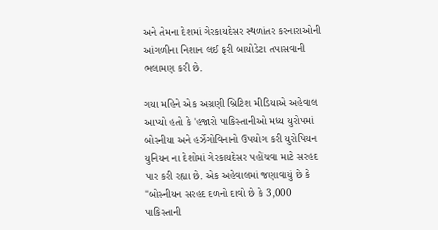અને તેમના દેશમાં ગેરકાયદેસર સ્થળાંતર કરનારાઓની આંગળીના નિશાન લઈ ફરી બાયોડેટા તપાસવાની ભલામણ કરી છે.

ગયા મહિને એક અગ્રણી બ્રિટિશ મીડિયાએ અહેવાલ આપ્યો હતો કે 'હજારો પાકિસ્તાનીઓ મધ્ય યુરોપમાં બોસ્નીયા અને હર્ઝેગોવિનાનો ઉપયોગ કરી યુરોપિયન યુનિયન ના દેશોમાં ગેરકાયદેસર પહોંચવા માટે સરહદ પાર કરી રહ્યા છે. એક અહેવાલમાં જણાવાયું છે કે "બોસ્નીયન સરહદ દળનો દાવો છે કે 3,000 પાકિસ્તાની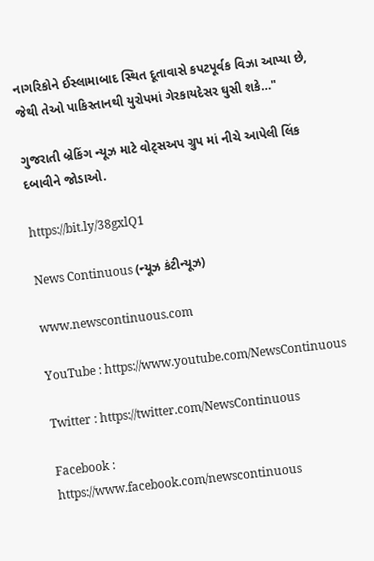નાગરિકોને ઈસ્લામાબાદ સ્થિત દૂતાવાસે કપટપૂર્વક વિઝા આપ્યા છે, જેથી તેઓ પાકિસ્તાનથી યુરોપમાં ગેરકાયદેસર ઘુસી શકે…"

ગુજરાતી બ્રેકિંગ ન્યૂઝ માટે વોટ્સઅપ ગ્રુપ માં નીચે આપેલી લિંક દબાવીને જોડાઓ.

https://bit.ly/38gxlQ1

News Continuous (ન્યૂઝ કંટીન્યૂઝ)

www.newscontinuous.com

YouTube : https://www.youtube.com/NewsContinuous

Twitter : https://twitter.com/NewsContinuous

Facebook : https://www.facebook.com/newscontinuous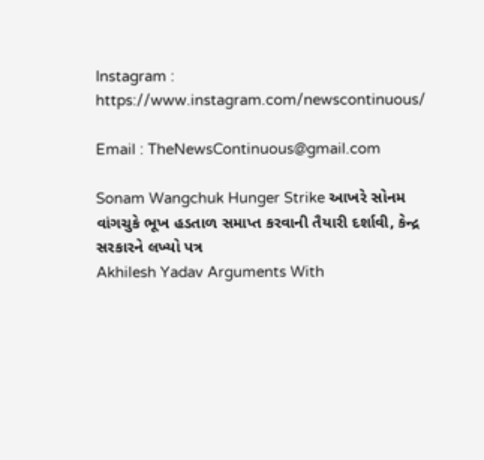Instagram : https://www.instagram.com/newscontinuous/

Email : TheNewsContinuous@gmail.com

Sonam Wangchuk Hunger Strike આખરે સોનમ વાંગચુકે ભૂખ હડતાળ સમાપ્ત કરવાની તૈયારી દર્શાવી, કેન્દ્ર સરકારને લખ્યો પત્ર
Akhilesh Yadav Arguments With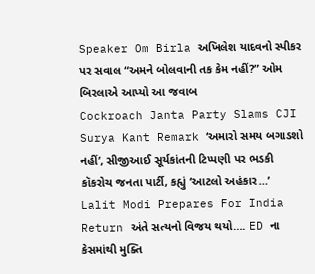Speaker Om Birla અખિલેશ યાદવનો સ્પીકર પર સવાલ “અમને બોલવાની તક કેમ નહીં?” ઓમ બિરલાએ આપ્યો આ જવાબ
Cockroach Janta Party Slams CJI Surya Kant Remark ‘અમારો સમય બગાડશો નહીં’, સીજીઆઈ સૂર્યકાંતની ટિપ્પણી પર ભડકી કૉકરોચ જનતા પાર્ટી, કહ્યું ‘આટલો અહંકાર…’
Lalit Modi Prepares For India Return અંતે સત્યનો વિજય થયો…. ED ના કેસમાંથી મુક્તિ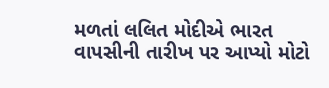મળતાં લલિત મોદીએ ભારત વાપસીની તારીખ પર આપ્યો મોટો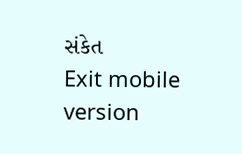સંકેત
Exit mobile version